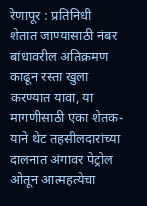रेणापूर : प्रतिनिधी
शेतात जाण्यासाठी नंबर बांधावरील अतिक्रमण काढून रस्ता खुला करण्यात यावा, या मागणीसाठी एका शेतक-याने थेट तहसीलदारांच्या दालनात अंगावर पेट्रोल ओतून आत्महत्येचा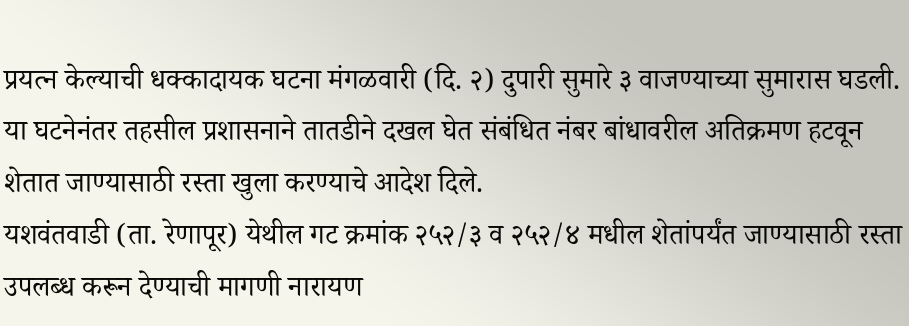प्रयत्न केल्याची धक्कादायक घटना मंगळवारी (दि. २) दुपारी सुमारे ३ वाजण्याच्या सुमारास घडली. या घटनेनंतर तहसील प्रशासनाने तातडीने दखल घेत संबंधित नंबर बांधावरील अतिक्रमण हटवून शेतात जाण्यासाठी रस्ता खुला करण्याचे आदेश दिले.
यशवंतवाडी (ता. रेणापूर) येथील गट क्रमांक २५२/३ व २५२/४ मधील शेतांपर्यंत जाण्यासाठी रस्ता उपलब्ध करून देण्याची मागणी नारायण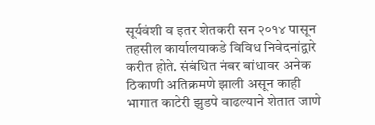सूर्यवंशी व इतर शेतकरी सन २०१४ पासून तहसील कार्यालयाकडे विविध निवेदनांद्वारे करीत होते. संबंधित नंबर बांधावर अनेक ठिकाणी अतिक्रमणे झाली असून काही भागात काटेरी झुडपे वाढल्याने शेतात जाणे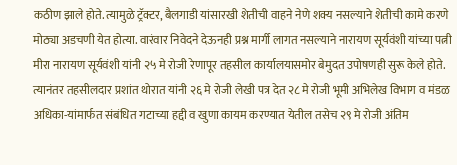कठीण झाले होते. त्यामुळे ट्रॅक्टर, बैलगाडी यांसारखी शेतीची वाहने नेणे शक्य नसल्याने शेतीची कामे करणे मोठ्या अडचणी येत होत्या. वारंवार निवेदने देऊनही प्रश्न मार्गी लागत नसल्याने नारायण सूर्यवंशी यांच्या पत्नी मीरा नारायण सूर्यवंशी यांनी २५ मे रोजी रेणापूर तहसील कार्यालयासमोर बेमुदत उपोषणही सुरू केले होते. त्यानंतर तहसीलदार प्रशांत थोरात यांनी २६ मे रोजी लेखी पत्र देत २८ मे रोजी भूमी अभिलेख विभाग व मंडळ अधिका-यांमार्फत संबंधित गटाच्या हद्दी व खुणा कायम करण्यात येतील तसेच २९ मे रोजी अंतिम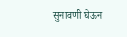सुनावणी घेऊन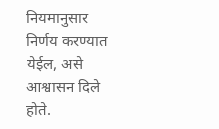नियमानुसार निर्णय करण्यात येईल, असे आश्वासन दिले होते.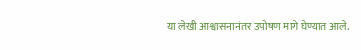या लेखी आश्वासनानंतर उपोषण मागे घेण्यात आले.